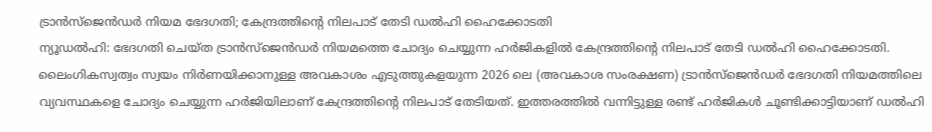ട്രാൻസ്ജെൻഡർ നിയമ ഭേദഗതി; കേന്ദ്രത്തിൻ്റെ നിലപാട് തേടി ഡൽഹി ഹൈക്കോടതി
ന്യൂഡൽഹി: ഭേദഗതി ചെയ്ത ട്രാൻസ്ജെൻഡർ നിയമത്തെ ചോദ്യം ചെയ്യുന്ന ഹർജികളിൽ കേന്ദ്രത്തിൻ്റെ നിലപാട് തേടി ഡൽഹി ഹൈക്കോടതി. ലൈംഗികസ്വത്വം സ്വയം നിർണയിക്കാനുള്ള അവകാശം എടുത്തുകളയുന്ന 2026 ലെ (അവകാശ സംരക്ഷണ) ട്രാൻസ്ജെൻഡർ ഭേദഗതി നിയമത്തിലെ വ്യവസ്ഥകളെ ചോദ്യം ചെയ്യുന്ന ഹർജിയിലാണ് കേന്ദ്രത്തിൻ്റെ നിലപാട് തേടിയത്. ഇത്തരത്തിൽ വന്നിട്ടുള്ള രണ്ട് ഹർജികൾ ചൂണ്ടിക്കാട്ടിയാണ് ഡൽഹി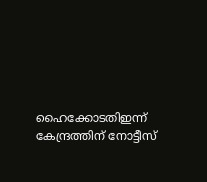ഹൈക്കോടതിഇന്ന് കേന്ദ്രത്തിന് നോട്ടീസ്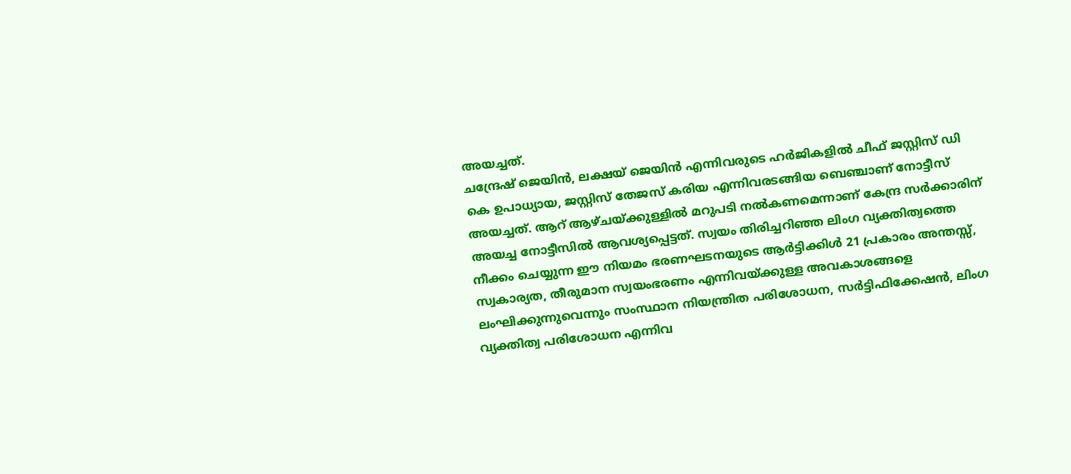അയച്ചത്.
ചന്ദ്രേഷ് ജെയിൻ, ലക്ഷയ് ജെയിൻ എന്നിവരുടെ ഹർജികളിൽ ചീഫ് ജസ്റ്റിസ് ഡി കെ ഉപാധ്യായ, ജസ്റ്റിസ് തേജസ് കരിയ എന്നിവരടങ്ങിയ ബെഞ്ചാണ് നോട്ടീസ് അയച്ചത്. ആറ് ആഴ്ചയ്ക്കുള്ളിൽ മറുപടി നൽകണമെന്നാണ് കേന്ദ്ര സർക്കാരിന് അയച്ച നോട്ടീസിൽ ആവശ്യപ്പെട്ടത്. സ്വയം തിരിച്ചറിഞ്ഞ ലിംഗ വ്യക്തിത്വത്തെ നീക്കം ചെയ്യുന്ന ഈ നിയമം ഭരണഘടനയുടെ ആർട്ടിക്കിൾ 21 പ്രകാരം അന്തസ്സ്, സ്വകാര്യത, തീരുമാന സ്വയംഭരണം എന്നിവയ്ക്കുള്ള അവകാശങ്ങളെ ലംഘിക്കുന്നുവെന്നും സംസ്ഥാന നിയന്ത്രിത പരിശോധന, സർട്ടിഫിക്കേഷൻ, ലിംഗ വ്യക്തിത്വ പരിശോധന എന്നിവ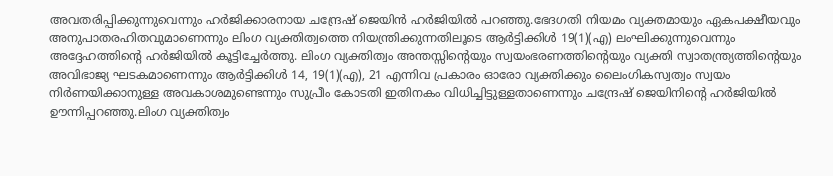അവതരിപ്പിക്കുന്നുവെന്നും ഹർജിക്കാരനായ ചന്ദ്രേഷ് ജെയിൻ ഹർജിയിൽ പറഞ്ഞു.ഭേദഗതി നിയമം വ്യക്തമായും ഏകപക്ഷീയവും അനുപാതരഹിതവുമാണെന്നും ലിംഗ വ്യക്തിത്വത്തെ നിയന്ത്രിക്കുന്നതിലൂടെ ആർട്ടിക്കിൾ 19(1)(എ) ലംഘിക്കുന്നുവെന്നും അദ്ദേഹത്തിൻ്റെ ഹർജിയിൽ കൂട്ടിച്ചേർത്തു. ലിംഗ വ്യക്തിത്വം അന്തസ്സിൻ്റെയും സ്വയംഭരണത്തിൻ്റെയും വ്യക്തി സ്വാതന്ത്ര്യത്തിൻ്റെയും അവിഭാജ്യ ഘടകമാണെന്നും ആർട്ടിക്കിൾ 14, 19(1)(എ), 21 എന്നിവ പ്രകാരം ഓരോ വ്യക്തിക്കും ലൈംഗികസ്വത്വം സ്വയം നിർണയിക്കാനുള്ള അവകാശമുണ്ടെന്നും സുപ്രീം കോടതി ഇതിനകം വിധിച്ചിട്ടുള്ളതാണെന്നും ചന്ദ്രേഷ് ജെയിനിൻ്റെ ഹർജിയിൽ ഊന്നിപ്പറഞ്ഞു.ലിംഗ വ്യക്തിത്വം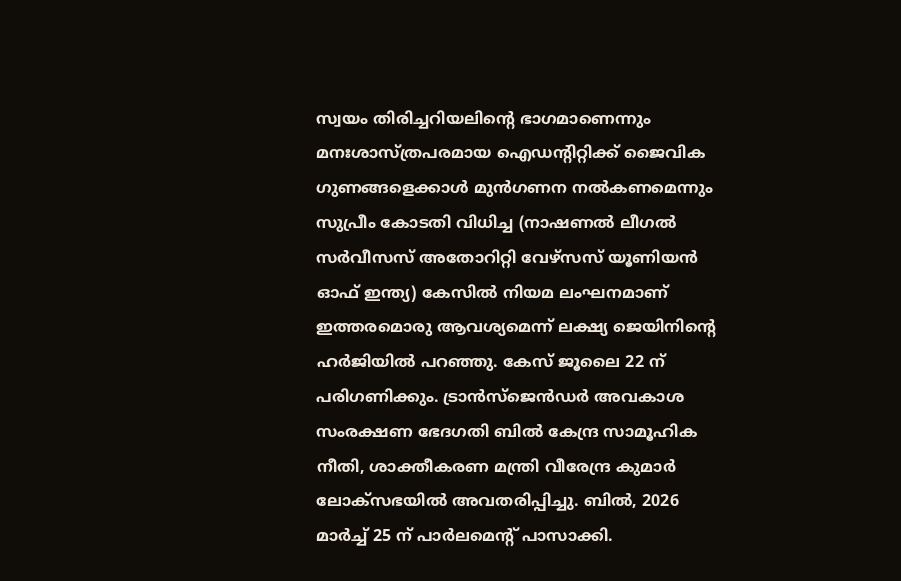സ്വയം തിരിച്ചറിയലിൻ്റെ ഭാഗമാണെന്നും മനഃശാസ്ത്രപരമായ ഐഡൻ്റിറ്റിക്ക് ജൈവിക ഗുണങ്ങളെക്കാൾ മുൻഗണന നൽകണമെന്നും സുപ്രീം കോടതി വിധിച്ച (നാഷണൽ ലീഗൽ സർവീസസ് അതോറിറ്റി വേഴ്സസ് യൂണിയൻ ഓഫ് ഇന്ത്യ) കേസിൽ നിയമ ലംഘനമാണ് ഇത്തരമൊരു ആവശ്യമെന്ന് ലക്ഷ്യ ജെയിനിൻ്റെ ഹർജിയിൽ പറഞ്ഞു. കേസ് ജൂലൈ 22 ന് പരിഗണിക്കും. ട്രാൻസ്ജെൻഡർ അവകാശ സംരക്ഷണ ഭേദഗതി ബിൽ കേന്ദ്ര സാമൂഹിക നീതി, ശാക്തീകരണ മന്ത്രി വീരേന്ദ്ര കുമാർ ലോക്സഭയിൽ അവതരിപ്പിച്ചു. ബിൽ, 2026 മാർച്ച് 25 ന് പാർലമെൻ്റ് പാസാക്കി.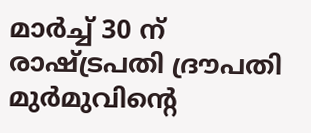മാർച്ച് 30 ന് രാഷ്ട്രപതി ദ്രൗപതി മുർമുവിൻ്റെ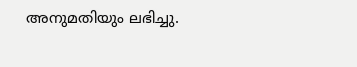അനുമതിയും ലഭിച്ചു.